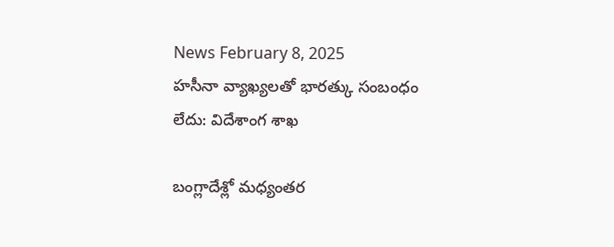News February 8, 2025
హసీనా వ్యాఖ్యలతో భారత్కు సంబంధం లేదు: విదేశాంగ శాఖ

బంగ్లాదేశ్లో మధ్యంతర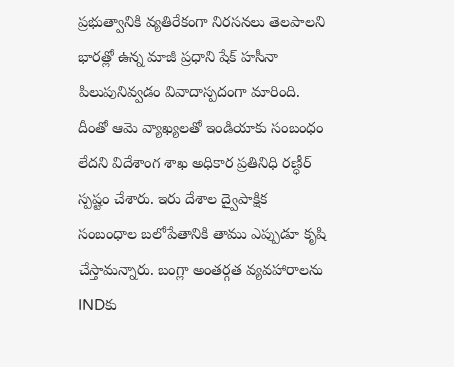ప్రభుత్వానికి వ్యతిరేకంగా నిరసనలు తెలపాలని భారత్లో ఉన్న మాజీ ప్రధాని షేక్ హసీనా పిలుపునివ్వడం వివాదాస్పదంగా మారింది. దీంతో ఆమె వ్యాఖ్యలతో ఇండియాకు సంబంధం లేదని విదేశాంగ శాఖ అధికార ప్రతినిధి రణ్ధీర్ స్పష్టం చేశారు. ఇరు దేశాల ద్వైపాక్షిక సంబంధాల బలోపేతానికి తాము ఎప్పుడూ కృషి చేస్తామన్నారు. బంగ్లా అంతర్గత వ్యవహారాలను INDకు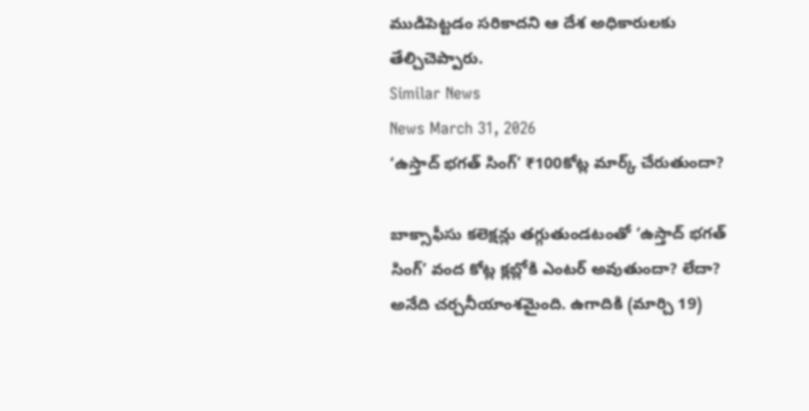ముడిపెట్టడం సరికాదని ఆ దేశ అధికారులకు తేల్చిచెప్పారు.
Similar News
News March 31, 2026
‘ఉస్తాద్ భగత్ సింగ్’ ₹100కోట్ల మార్క్ చేరుతుందా?

బాక్సాఫీసు కలెక్షన్లు తగ్గుతుండటంతో ‘ఉస్తాద్ భగత్ సింగ్’ వంద కోట్ల క్లబ్లోకి ఎంటర్ అవుతుందా? లేదా? అనేది చర్చనీయాంశమైంది. ఉగాదికి (మార్చి 19)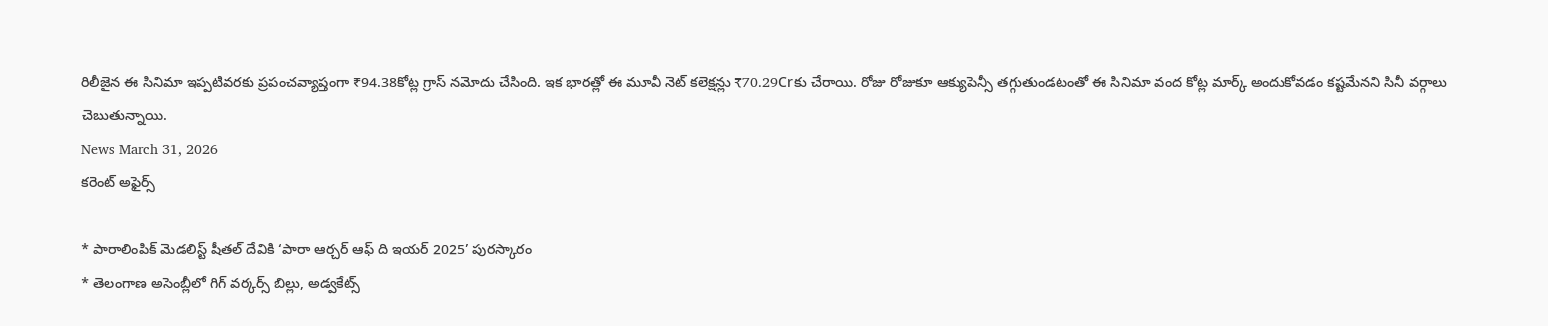రిలీజైన ఈ సినిమా ఇప్పటివరకు ప్రపంచవ్యాప్తంగా ₹94.38కోట్ల గ్రాస్ నమోదు చేసింది. ఇక భారత్లో ఈ మూవీ నెట్ కలెక్షన్లు ₹70.29Crకు చేరాయి. రోజు రోజుకూ ఆక్యుపెన్సీ తగ్గుతుండటంతో ఈ సినిమా వంద కోట్ల మార్క్ అందుకోవడం కష్టమేనని సినీ వర్గాలు చెబుతున్నాయి.
News March 31, 2026
కరెంట్ అఫైర్స్

* పారాలింపిక్ మెడలిస్ట్ షీతల్ దేవికి ‘పారా ఆర్చర్ ఆఫ్ ది ఇయర్ 2025’ పురస్కారం
* తెలంగాణ అసెంబ్లీలో గిగ్ వర్కర్స్ బిల్లు, అడ్వకేట్స్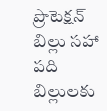ప్రొటెక్షన్ బిల్లు సహా పది బిల్లులకు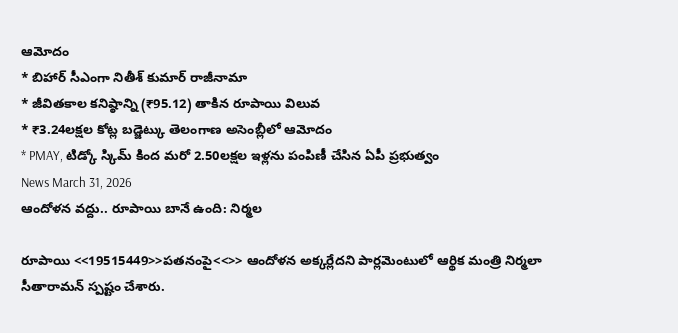ఆమోదం
* బిహార్ సీఎంగా నితీశ్ కుమార్ రాజీనామా
* జీవితకాల కనిష్ఠాన్ని (₹95.12) తాకిన రూపాయి విలువ
* ₹3.24లక్షల కోట్ల బడ్జెట్కు తెలంగాణ అసెంబ్లీలో ఆమోదం
* PMAY, టిడ్కో స్కిమ్ కింద మరో 2.50లక్షల ఇళ్లను పంపిణీ చేసిన ఏపీ ప్రభుత్వం
News March 31, 2026
ఆందోళన వద్దు.. రూపాయి బానే ఉంది: నిర్మల

రూపాయి <<19515449>>పతనంపై<<>> ఆందోళన అక్కర్లేదని పార్లమెంటులో ఆర్థిక మంత్రి నిర్మలా సీతారామన్ స్పష్టం చేశారు.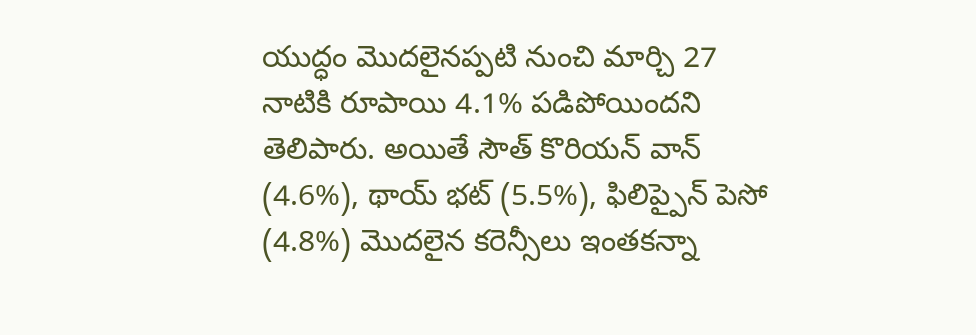యుద్ధం మొదలైనప్పటి నుంచి మార్చి 27 నాటికి రూపాయి 4.1% పడిపోయిందని తెలిపారు. అయితే సౌత్ కొరియన్ వాన్ (4.6%), థాయ్ భట్ (5.5%), ఫిలిప్పైన్ పెసో (4.8%) మొదలైన కరెన్సీలు ఇంతకన్నా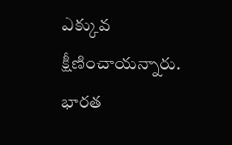ఎక్కువ క్షీణించాయన్నారు. భారత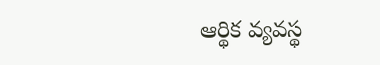ఆర్థిక వ్యవస్థ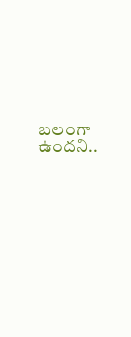బలంగా ఉందని..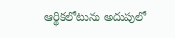ఆర్థికలోటును అదుపులో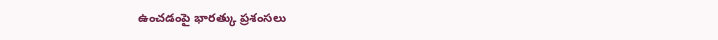ఉంచడంపై భారత్కు ప్రశంసలు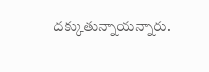దక్కుతున్నాయన్నారు.